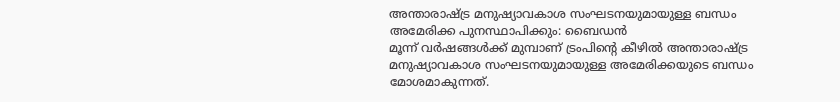അന്താരാഷ്ട്ര മനുഷ്യാവകാശ സംഘടനയുമായുള്ള ബന്ധം അമേരിക്ക പുനസ്ഥാപിക്കും: ബൈഡൻ
മൂന്ന് വർഷങ്ങൾക്ക് മുമ്പാണ് ട്രംപിന്റെ കീഴിൽ അന്താരാഷ്ട്ര മനുഷ്യാവകാശ സംഘടനയുമായുള്ള അമേരിക്കയുടെ ബന്ധം മോശമാകുന്നത്.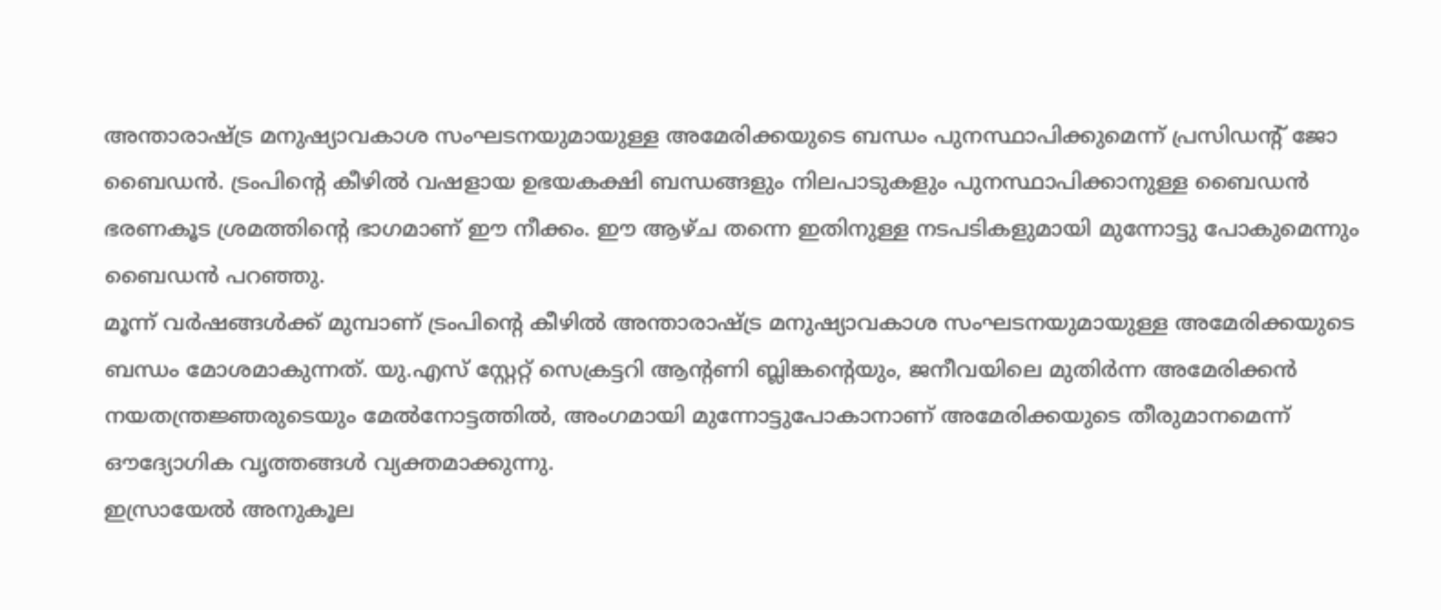അന്താരാഷ്ട്ര മനുഷ്യാവകാശ സംഘടനയുമായുള്ള അമേരിക്കയുടെ ബന്ധം പുനസ്ഥാപിക്കുമെന്ന് പ്രസിഡന്റ് ജോ ബൈഡൻ. ട്രംപിന്റെ കീഴിൽ വഷളായ ഉഭയകക്ഷി ബന്ധങ്ങളും നിലപാടുകളും പുനസ്ഥാപിക്കാനുള്ള ബൈഡൻ ഭരണകൂട ശ്രമത്തിന്റെ ഭാഗമാണ് ഈ നീക്കം. ഈ ആഴ്ച തന്നെ ഇതിനുള്ള നടപടികളുമായി മുന്നോട്ടു പോകുമെന്നും ബൈഡൻ പറഞ്ഞു.
മൂന്ന് വർഷങ്ങൾക്ക് മുമ്പാണ് ട്രംപിന്റെ കീഴിൽ അന്താരാഷ്ട്ര മനുഷ്യാവകാശ സംഘടനയുമായുള്ള അമേരിക്കയുടെ ബന്ധം മോശമാകുന്നത്. യു.എസ് സ്റ്റേറ്റ് സെക്രട്ടറി ആന്റണി ബ്ലിങ്കന്റെയും, ജനീവയിലെ മുതിർന്ന അമേരിക്കൻ നയതന്ത്രജ്ഞരുടെയും മേൽനോട്ടത്തിൽ, അംഗമായി മുന്നോട്ടുപോകാനാണ് അമേരിക്കയുടെ തീരുമാനമെന്ന് ഔദ്യോഗിക വൃത്തങ്ങൾ വ്യക്തമാക്കുന്നു.
ഇസ്രായേൽ അനുകൂല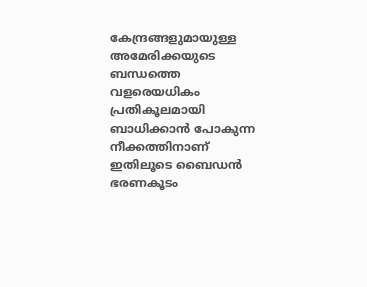കേന്ദ്രങ്ങളുമായുള്ള അമേരിക്കയുടെ ബന്ധത്തെ വളരെയധികം പ്രതികൂലമായി ബാധിക്കാൻ പോകുന്ന നീക്കത്തിനാണ് ഇതിലൂടെ ബൈഡൻ ഭരണകൂടം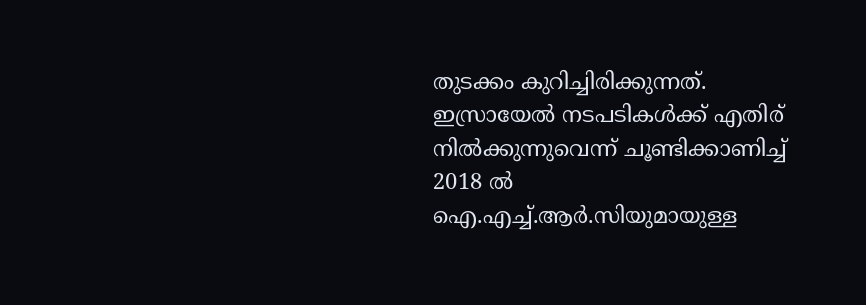തുടക്കം കുറിച്ചിരിക്കുന്നത്. ഇസ്രായേൽ നടപടികൾക്ക് എതിര് നിൽക്കുന്നുവെന്ന് ചൂണ്ടിക്കാണിച്ച് 2018 ൽ ഐ.എച്ച്.ആർ.സിയുമായുള്ള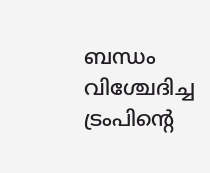ബന്ധം വിശ്ചേദിച്ച ട്രംപിന്റെ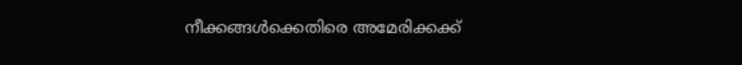നീക്കങ്ങൾക്കെതിരെ അമേരിക്കക്ക്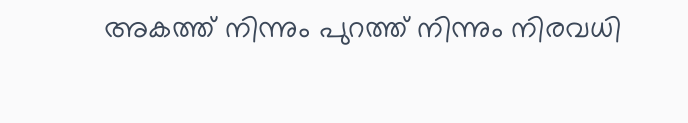അകത്ത് നിന്നും പുറത്ത് നിന്നും നിരവധി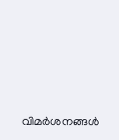വിമർശനങ്ങൾ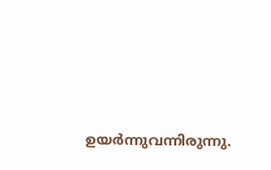ഉയർന്നുവന്നിരുന്നു.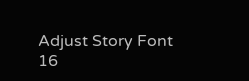Adjust Story Font
16